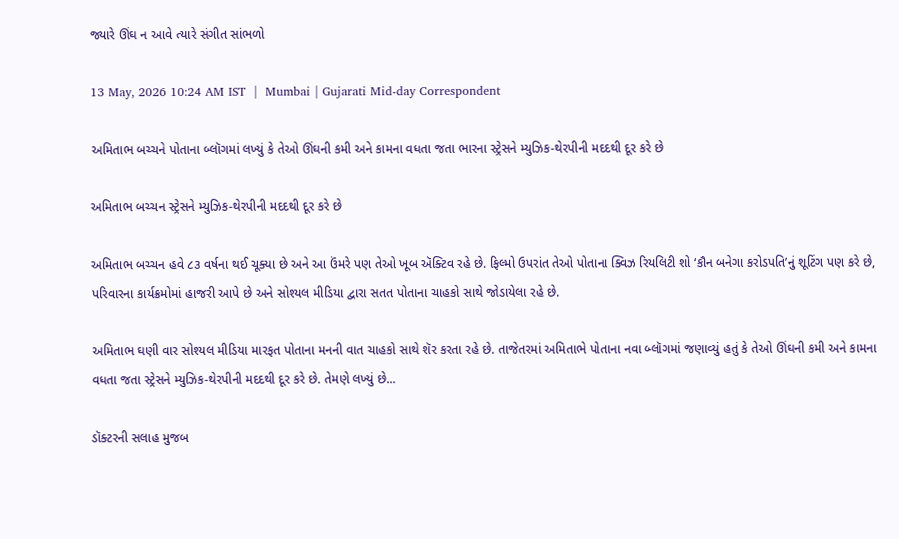જ્યારે ઊંઘ ન આવે ત્યારે સંગીત સાંભળો

13 May, 2026 10:24 AM IST  |  Mumbai | Gujarati Mid-day Correspondent

અમિતાભ બચ્ચને પોતાના બ્લૉગમાં લખ્યું કે તેઓ ઊંઘની કમી અને કામના વધતા જતા ભારના સ્ટ્રેસને મ્યુઝિક-થેરપીની મદદથી દૂર કરે છે

અમિતાભ બચ્ચન સ્ટ્રેસને મ્યુઝિક-થેરપીની મદદથી દૂર કરે છે

અમિતાભ બચ્ચન હવે ૮૩ વર્ષના થઈ ચૂક્યા છે અને આ ઉંમરે પણ તેઓ ખૂબ ઍક્ટિવ રહે છે. ફિલ્મો ઉપરાંત તેઓ પોતાના ક્વિઝ રિયલિટી શો ‘કૌન બનેગા કરોડપતિ’નું શૂટિંગ પણ કરે છે, પરિવારના કાર્યક્રમોમાં હાજરી આપે છે અને સોશ્યલ મીડિયા દ્વારા સતત પોતાના ચાહકો સાથે જોડાયેલા રહે છે.

અમિતાભ ઘણી વાર સોશ્યલ મીડિયા મારફત પોતાના મનની વાત ચાહકો સાથે શૅર કરતા રહે છે. તાજેતરમાં અમિતાભે પોતાના નવા બ્લૉગમાં જણાવ્યું હતું કે તેઓ ઊંઘની કમી અને કામના વધતા જતા સ્ટ્રેસને મ્યુઝિક-થેરપીની મદદથી દૂર કરે છે. તેમણે લખ્યું છે...

ડૉક્ટરની સલાહ મુજબ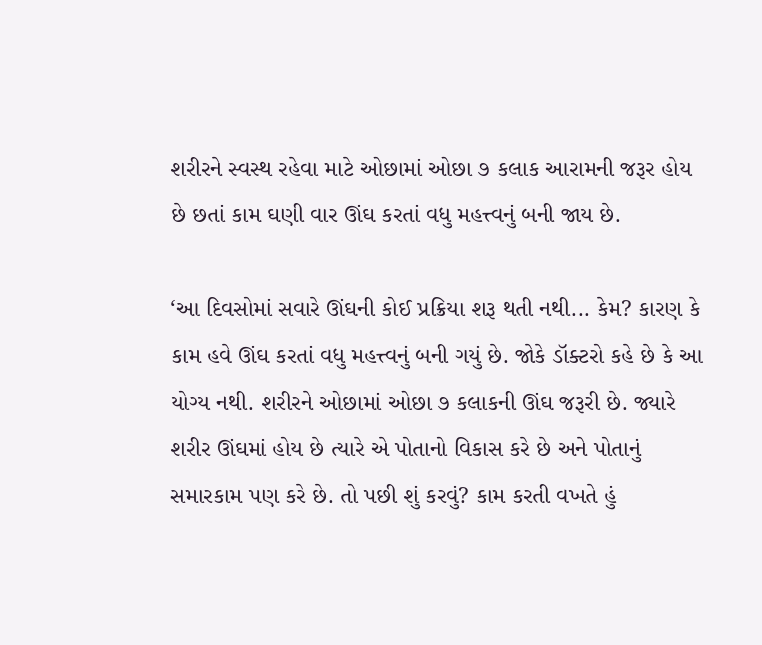શરીરને સ્વસ્થ રહેવા માટે ઓછામાં ઓછા ૭ કલાક આરામની જરૂર હોય છે છતાં કામ ઘણી વાર ઊંઘ કરતાં વધુ મહત્ત્વનું બની જાય છે.

‘આ દિવસોમાં સવારે ઊંઘની કોઈ પ્રક્રિયા શરૂ થતી નથી... કેમ? કારણ કે કામ હવે ઊંઘ કરતાં વધુ મહત્ત્વનું બની ગયું છે. જોકે ડૉક્ટરો કહે છે કે આ યોગ્ય નથી. શરીરને ઓછામાં ઓછા ૭ કલાકની ઊંઘ જરૂરી છે. જ્યારે શરીર ઊંઘમાં હોય છે ત્યારે એ પોતાનો વિકાસ કરે છે અને પોતાનું સમારકામ પણ કરે છે. તો પછી શું કરવું? કામ કરતી વખતે હું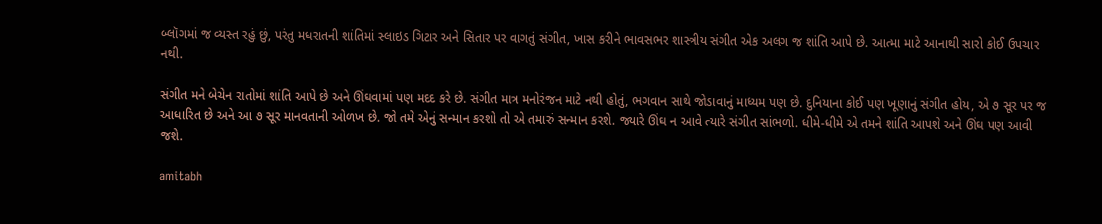બ્લૉગમાં જ વ્યસ્ત રહું છું, પરંતુ મધરાતની શાંતિમાં સ્લાઇડ ગિટાર અને સિતાર પર વાગતું સંગીત, ખાસ કરીને ભાવસભર શાસ્ત્રીય સંગીત એક અલગ જ શાંતિ આપે છે. આત્મા માટે આનાથી સારો કોઈ ઉપચાર નથી.

સંગીત મને બેચેન રાતોમાં શાંતિ આપે છે અને ઊંઘવામાં પણ મદદ કરે છે. સંગીત માત્ર મનોરંજન માટે નથી હોતું, ભગવાન સાથે જોડાવાનું માધ્યમ પણ છે. દુનિયાના કોઈ પણ ખૂણાનું સંગીત હોય, એ ૭ સૂર પર જ આધારિત છે અને આ ૭ સૂર માનવતાની ઓળખ છે. જો તમે એનું સન્માન કરશો તો એ તમારું સન્માન કરશે. જ્યારે ઊંઘ ન આવે ત્યારે સંગીત સાંભળો. ધીમે-ધીમે એ તમને શાંતિ આપશે અને ઊંઘ પણ આવી જશે.

amitabh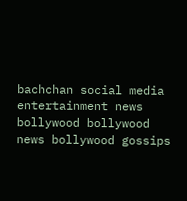bachchan social media entertainment news bollywood bollywood news bollywood gossips